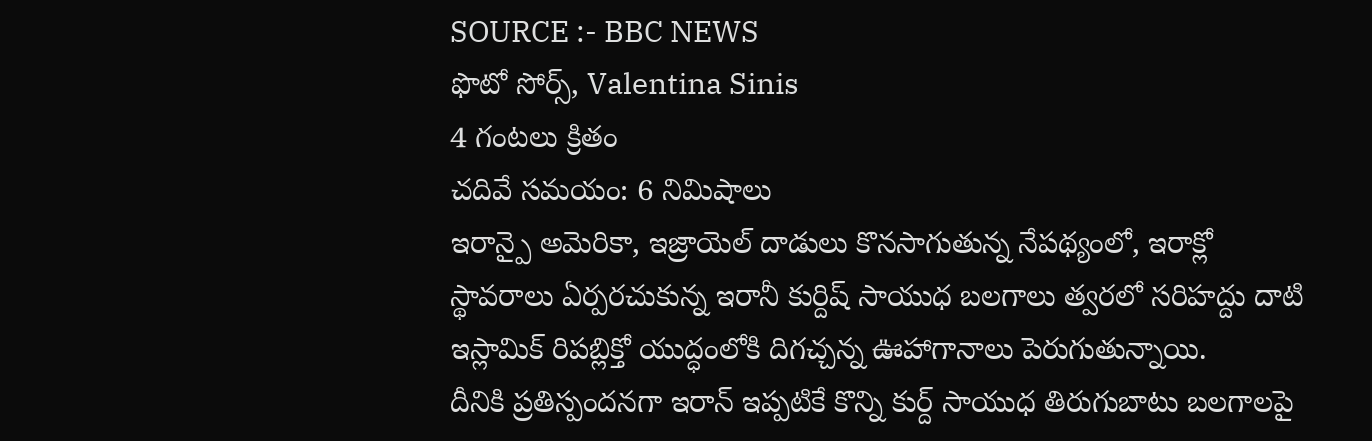SOURCE :- BBC NEWS
ఫొటో సోర్స్, Valentina Sinis
4 గంటలు క్రితం
చదివే సమయం: 6 నిమిషాలు
ఇరాన్పై అమెరికా, ఇజ్రాయెల్ దాడులు కొనసాగుతున్న నేపథ్యంలో, ఇరాక్లో స్థావరాలు ఏర్పరచుకున్న ఇరానీ కుర్దిష్ సాయుధ బలగాలు త్వరలో సరిహద్దు దాటి ఇస్లామిక్ రిపబ్లిక్తో యుద్ధంలోకి దిగచ్చన్న ఊహాగానాలు పెరుగుతున్నాయి.
దీనికి ప్రతిస్పందనగా ఇరాన్ ఇప్పటికే కొన్ని కుర్ద్ సాయుధ తిరుగుబాటు బలగాలపై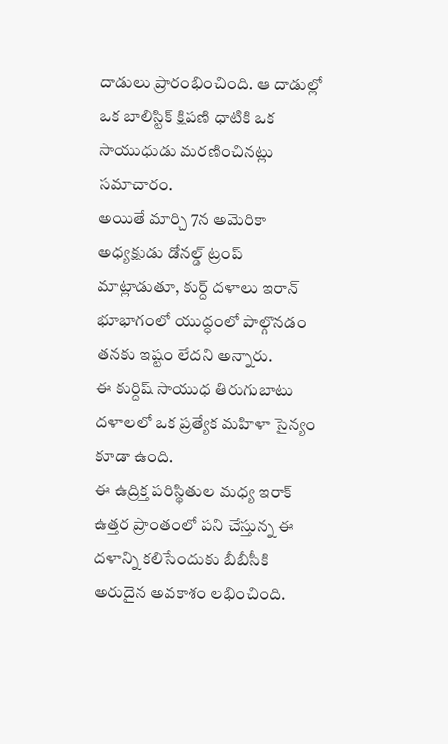దాడులు ప్రారంభించింది. ఆ దాడుల్లో ఒక బాలిస్టిక్ క్షిపణి ధాటికి ఒక సాయుధుడు మరణించినట్లు సమాచారం.
అయితే మార్చి 7న అమెరికా అధ్యక్షుడు డోనల్డ్ ట్రంప్ మాట్లాడుతూ, కుర్ద్ దళాలు ఇరాన్ భూభాగంలో యుద్ధంలో పాల్గొనడం తనకు ఇష్టం లేదని అన్నారు.
ఈ కుర్దిష్ సాయుధ తిరుగుబాటు దళాలలో ఒక ప్రత్యేక మహిళా సైన్యం కూడా ఉంది.
ఈ ఉద్రిక్త పరిస్థితుల మధ్య ఇరాక్ ఉత్తర ప్రాంతంలో పని చేస్తున్న ఈ దళాన్ని కలిసేందుకు బీబీసీకి అరుదైన అవకాశం లభించింది.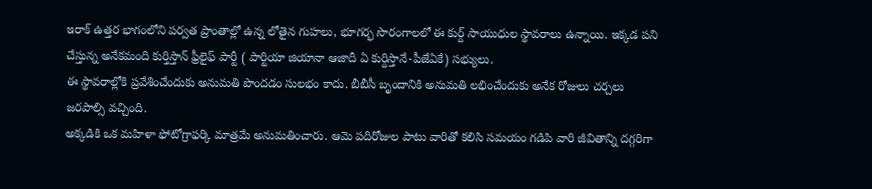ఇరాక్ ఉత్తర భాగంలోని పర్వత ప్రాంతాల్లో ఉన్న లోతైన గుహలు, భూగర్భ సొరంగాలలో ఈ కుర్ద్ సాయుధుల స్థావరాలు ఉన్నాయి. ఇక్కడ పని చేస్తున్న అనేకమంది కుర్తిస్తాన్ ఫ్రీలైఫ్ పార్టీ ( పార్టియా జియానా ఆజాదీ ఏ కుర్దిస్తానే-పీజేఏకే) సభ్యులు.
ఈ స్థావరాల్లోకి ప్రవేశించేందుకు అనుమతి పొందడం సులభం కాదు. బీబీసీ బృందానికి అనుమతి లభించేందుకు అనేక రోజులు చర్చలు జరపాల్సి వచ్చింది.
అక్కడికి ఒక మహిళా ఫోటోగ్రాఫర్కి మాత్రమే అనుమతించారు. ఆమె పదిరోజుల పాటు వారితో కలిసి సమయం గడిపి వారి జీవితాన్ని దగ్గరిగా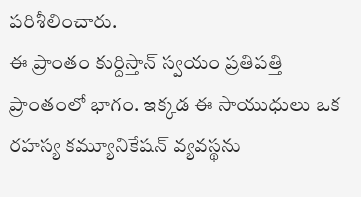పరిశీలించారు.
ఈ ప్రాంతం కుర్దిస్తాన్ స్వయం ప్రతిపత్తి ప్రాంతంలో భాగం. ఇక్కడ ఈ సాయుధులు ఒక రహస్య కమ్యూనికేషన్ వ్యవస్థను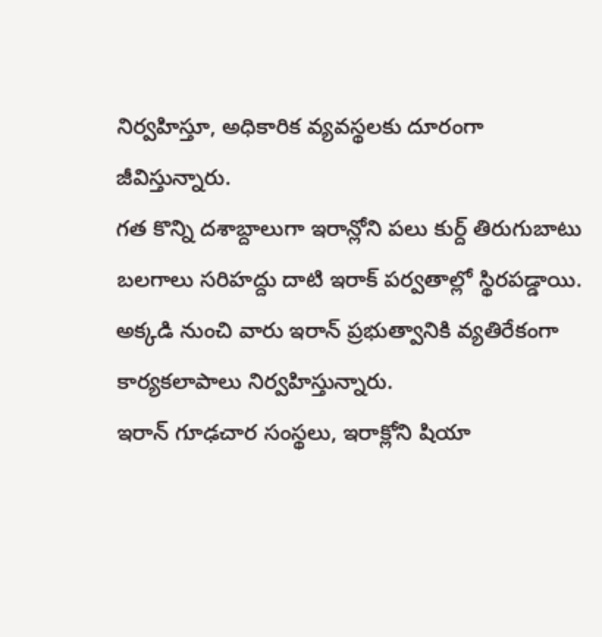నిర్వహిస్తూ, అధికారిక వ్యవస్థలకు దూరంగా జీవిస్తున్నారు.
గత కొన్ని దశాబ్దాలుగా ఇరాన్లోని పలు కుర్ద్ తిరుగుబాటు బలగాలు సరిహద్దు దాటి ఇరాక్ పర్వతాల్లో స్థిరపడ్డాయి. అక్కడి నుంచి వారు ఇరాన్ ప్రభుత్వానికి వ్యతిరేకంగా కార్యకలాపాలు నిర్వహిస్తున్నారు.
ఇరాన్ గూఢచార సంస్థలు, ఇరాక్లోని షియా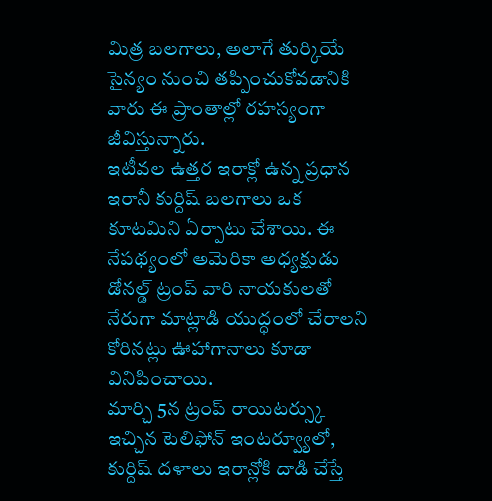మిత్ర బలగాలు, అలాగే తుర్కియే సైన్యం నుంచి తప్పించుకోవడానికి వారు ఈ ప్రాంతాల్లో రహస్యంగా జీవిస్తున్నారు.
ఇటీవల ఉత్తర ఇరాక్లో ఉన్న ప్రధాన ఇరానీ కుర్దిష్ బలగాలు ఒక కూటమిని ఏర్పాటు చేశాయి. ఈ నేపథ్యంలో అమెరికా అధ్యక్షుడు డోనల్డ్ ట్రంప్ వారి నాయకులతో నేరుగా మాట్లాడి యుద్ధంలో చేరాలని కోరినట్లు ఊహాగానాలు కూడా వినిపించాయి.
మార్చి 5న ట్రంప్ రాయిటర్స్కు ఇచ్చిన టెలిఫోన్ ఇంటర్వ్యూలో, కుర్దిష్ దళాలు ఇరాన్లోకి దాడి చేస్తే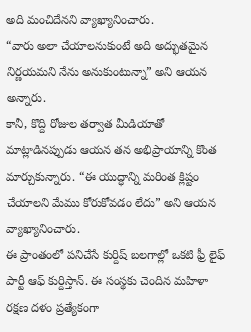అది మంచిదేనని వ్యాఖ్యానించారు.
“వారు అలా చేయాలనుకుంటే అది అద్భుతమైన నిర్ణయమని నేను అనుకుంటున్నా” అని ఆయన అన్నారు.
కానీ, కొద్ది రోజుల తర్వాత మీడియాతో మాట్లాడినప్పుడు ఆయన తన అభిప్రాయాన్ని కొంత మార్చుకున్నారు. “ఈ యుద్ధాన్ని మరింత క్లిష్టం చేయాలని మేము కోరుకోవడం లేదు” అని ఆయన వ్యాఖ్యానించారు.
ఈ ప్రాంతంలో పనిచేసే కుర్దిష్ బలగాల్లో ఒకటి ఫ్రీ లైఫ్ పార్టీ ఆఫ్ కుర్దిస్తాన్. ఈ సంస్థకు చెందిన మహిళా రక్షణ దళం ప్రత్యేకంగా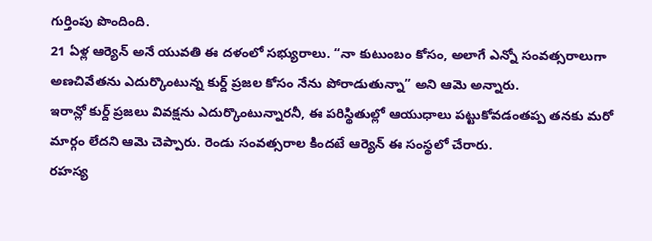గుర్తింపు పొందింది.
21 ఏళ్ల ఆర్యెన్ అనే యువతి ఈ దళంలో సభ్యురాలు. “నా కుటుంబం కోసం, అలాగే ఎన్నో సంవత్సరాలుగా అణచివేతను ఎదుర్కొంటున్న కుర్ద్ ప్రజల కోసం నేను పోరాడుతున్నా” అని ఆమె అన్నారు.
ఇరాన్లో కుర్ద్ ప్రజలు వివక్షను ఎదుర్కొంటున్నారనీ, ఈ పరిస్థితుల్లో ఆయుధాలు పట్టుకోవడంతప్ప తనకు మరో మార్గం లేదని ఆమె చెప్పారు. రెండు సంవత్సరాల కిందటే ఆర్యెన్ ఈ సంస్థలో చేరారు.
రహస్య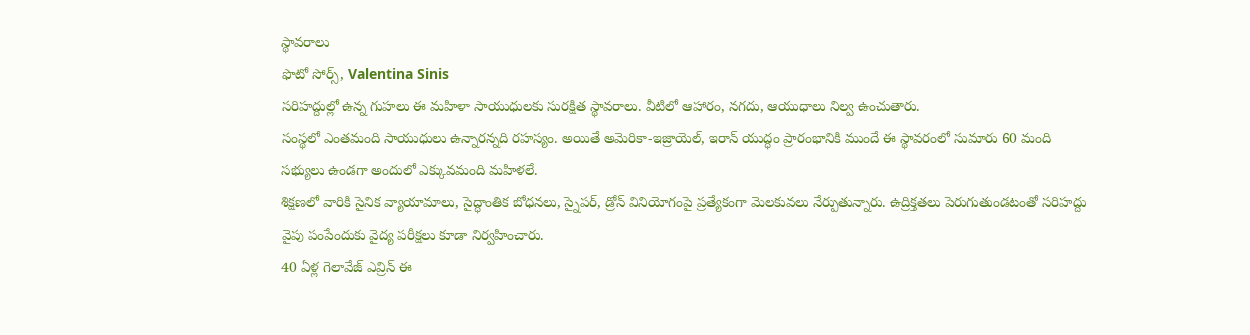స్థావరాలు
ఫొటో సోర్స్, Valentina Sinis
సరిహద్దుల్లో ఉన్న గుహలు ఈ మహిళా సాయుధులకు సురక్షిత స్థావరాలు. వీటిలో ఆహారం, నగదు, ఆయుధాలు నిల్వ ఉంచుతారు.
సంస్థలో ఎంతమంది సాయుధులు ఉన్నారన్నది రహస్యం. అయితే అమెరికా-ఇజ్రాయెల్, ఇరాన్ యుద్ధం ప్రారంభానికి ముందే ఈ స్థావరంలో సుమారు 60 మంది సభ్యులు ఉండగా అందులో ఎక్కువమంది మహిళలే.
శిక్షణలో వారికి సైనిక వ్యాయామాలు, సైద్ధాంతిక బోధనలు, స్నైపర్, డ్రోన్ వినియోగంపై ప్రత్యేకంగా మెలకువలు నేర్పుతున్నారు. ఉద్రిక్తతలు పెరుగుతుండటంతో సరిహద్దు వైపు పంపేందుకు వైద్య పరీక్షలు కూడా నిర్వహించారు.
40 ఏళ్ల గెలావేజ్ ఎవ్రిన్ ఈ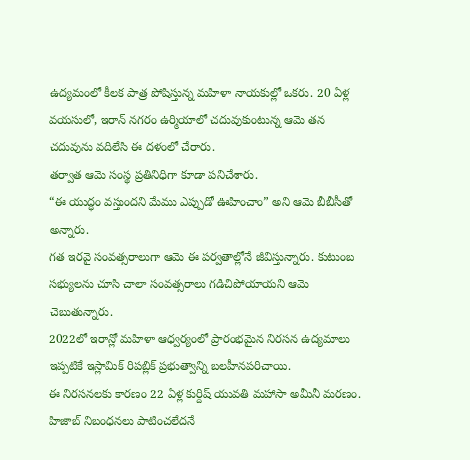ఉద్యమంలో కీలక పాత్ర పోషిస్తున్న మహిళా నాయకుల్లో ఒకరు. 20 ఏళ్ల వయసులో, ఇరాన్ నగరం ఉర్మియాలో చదువుకుంటున్న ఆమె తన చదువును వదిలేసి ఈ దళంలో చేరారు.
తర్వాత ఆమె సంస్థ ప్రతినిధిగా కూడా పనిచేశారు.
“ఈ యుద్ధం వస్తుందని మేము ఎప్పుడో ఊహించాం” అని ఆమె బీబీసీతో అన్నారు.
గత ఇరవై సంవత్సరాలుగా ఆమె ఈ పర్వతాల్లోనే జీవిస్తున్నారు. కుటుంబ సభ్యులను చూసి చాలా సంవత్సరాలు గడిచిపోయాయని ఆమె చెబుతున్నారు.
2022లో ఇరాన్లో మహిళా ఆధ్వర్యంలో ప్రారంభమైన నిరసన ఉద్యమాలు ఇప్పటికే ఇస్లామిక్ రిపబ్లిక్ ప్రభుత్వాన్ని బలహీనపరిచాయి.
ఈ నిరసనలకు కారణం 22 ఏళ్ల కుర్దిష్ యువతి మహాసా అమీనీ మరణం. హిజాబ్ నిబంధనలు పాటించలేదనే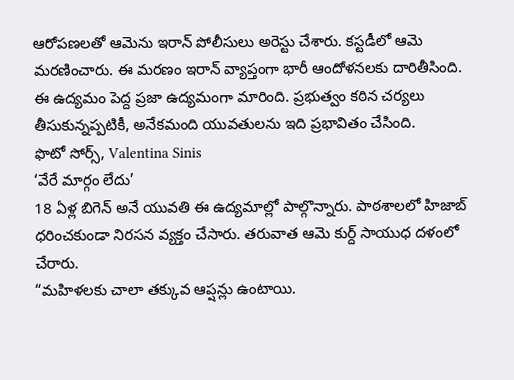ఆరోపణలతో ఆమెను ఇరాన్ పోలీసులు అరెస్టు చేశారు. కస్టడీలో ఆమె మరణించారు. ఈ మరణం ఇరాన్ వ్యాప్తంగా భారీ ఆందోళనలకు దారితీసింది.
ఈ ఉద్యమం పెద్ద ప్రజా ఉద్యమంగా మారింది. ప్రభుత్వం కఠిన చర్యలు తీసుకున్నప్పటికీ, అనేకమంది యువతులను ఇది ప్రభావితం చేసింది.
ఫొటో సోర్స్, Valentina Sinis
‘వేరే మార్గం లేదు’
18 ఏళ్ల బిగెన్ అనే యువతి ఈ ఉద్యమాల్లో పాల్గొన్నారు. పాఠశాలలో హిజాబ్ ధరించకుండా నిరసన వ్యక్తం చేసారు. తరువాత ఆమె కుర్ద్ సాయుధ దళంలో చేరారు.
“మహిళలకు చాలా తక్కువ ఆప్షన్లు ఉంటాయి.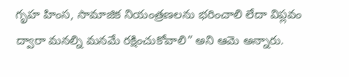గృహ హింస, సామాజిక నియంత్రణలను భరించాలి లేదా విప్లవం ద్వారా మనల్ని మనమే రక్షించుకోవాలి” అని ఆమె అన్నారు.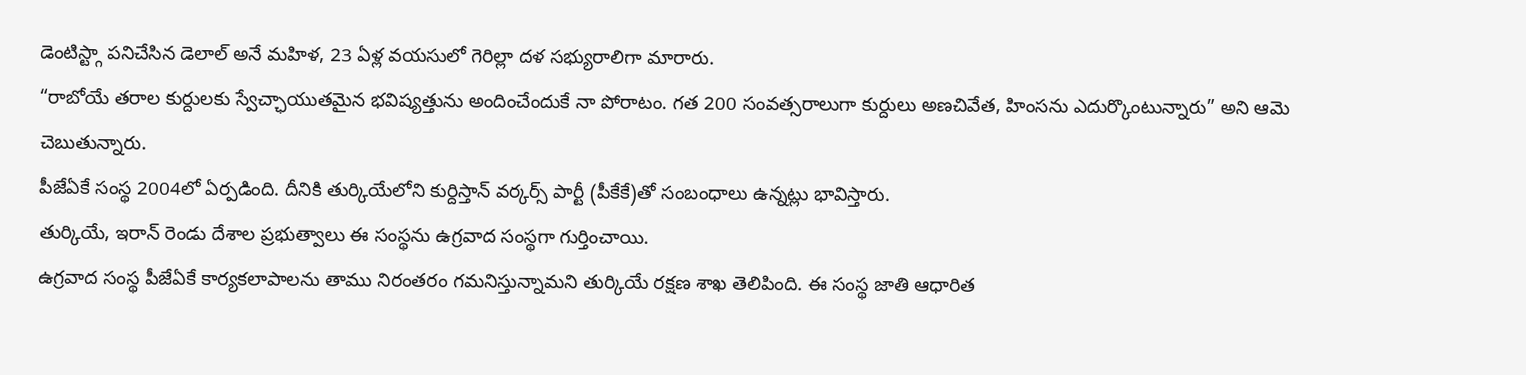డెంటిస్ట్గా పనిచేసిన డెలాల్ అనే మహిళ, 23 ఏళ్ల వయసులో గెరిల్లా దళ సభ్యురాలిగా మారారు.
“రాబోయే తరాల కుర్దులకు స్వేచ్ఛాయుతమైన భవిష్యత్తును అందించేందుకే నా పోరాటం. గత 200 సంవత్సరాలుగా కుర్దులు అణచివేత, హింసను ఎదుర్కొంటున్నారు” అని ఆమె చెబుతున్నారు.
పీజేఏకే సంస్థ 2004లో ఏర్పడింది. దీనికి తుర్కియేలోని కుర్దిస్తాన్ వర్కర్స్ పార్టీ (పీకేకే)తో సంబంధాలు ఉన్నట్లు భావిస్తారు.
తుర్కియే, ఇరాన్ రెండు దేశాల ప్రభుత్వాలు ఈ సంస్థను ఉగ్రవాద సంస్థగా గుర్తించాయి.
ఉగ్రవాద సంస్థ పీజేఏకే కార్యకలాపాలను తాము నిరంతరం గమనిస్తున్నామని తుర్కియే రక్షణ శాఖ తెలిపింది. ఈ సంస్థ జాతి ఆధారిత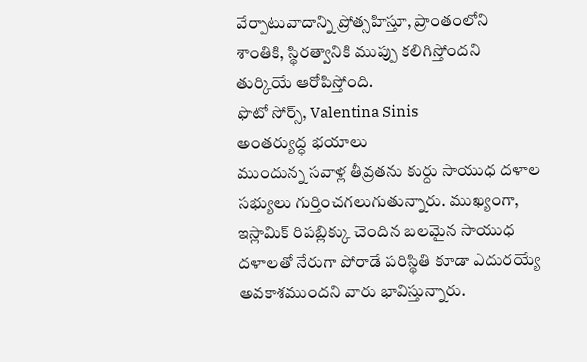వేర్పాటువాదాన్ని ప్రోత్సహిస్తూ, ప్రాంతంలోని శాంతికి, స్థిరత్వానికి ముప్పు కలిగిస్తోందని తుర్కియే ఆరోపిస్తోంది.
ఫొటో సోర్స్, Valentina Sinis
అంతర్యుద్ధ భయాలు
ముందున్న సవాళ్ల తీవ్రతను కుర్దు సాయుధ దళాల సభ్యులు గుర్తించగలుగుతున్నారు. ముఖ్యంగా, ఇస్లామిక్ రిపబ్లిక్కు చెందిన బలమైన సాయుధ దళాలతో నేరుగా పోరాడే పరిస్థితి కూడా ఎదురయ్యే అవకాశముందని వారు భావిస్తున్నారు.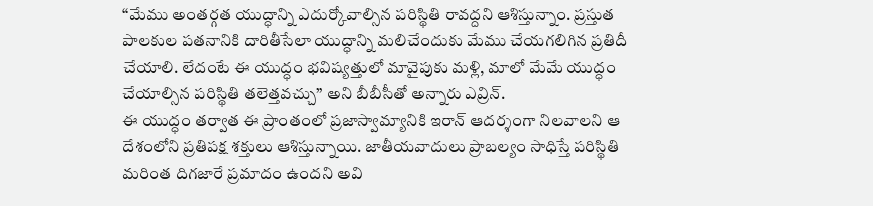“మేము అంతర్గత యుద్ధాన్ని ఎదుర్కోవాల్సిన పరిస్థితి రావద్దని ఆశిస్తున్నాం. ప్రస్తుత పాలకుల పతనానికి దారితీసేలా యుద్ధాన్ని మలిచేందుకు మేము చేయగలిగిన ప్రతిదీ చేయాలి. లేదంటే ఈ యుద్ధం భవిష్యత్తులో మావైపుకు మళ్లి, మాలో మేమే యుద్ధం చేయాల్సిన పరిస్థితి తలెత్తవచ్చు” అని బీబీసీతో అన్నారు ఎవ్రిన్.
ఈ యుద్ధం తర్వాత ఈ ప్రాంతంలో ప్రజాస్వామ్యానికి ఇరాన్ ఆదర్శంగా నిలవాలని ఆ దేశంలోని ప్రతిపక్ష శక్తులు ఆశిస్తున్నాయి. జాతీయవాదులు ప్రాబల్యం సాధిస్తే పరిస్థితి మరింత దిగజారే ప్రమాదం ఉందని అవి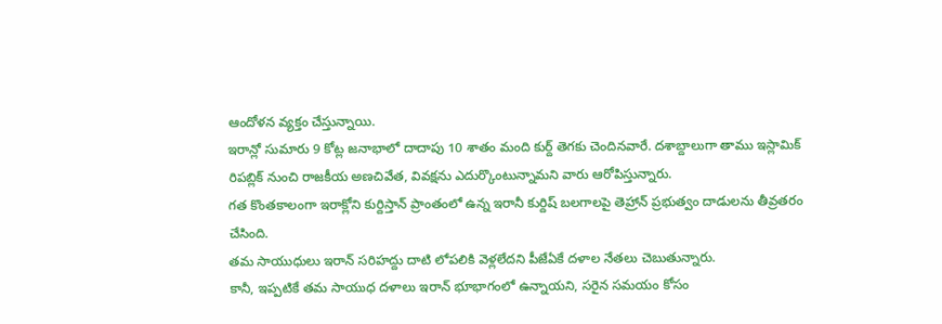ఆందోళన వ్యక్తం చేస్తున్నాయి.
ఇరాన్లో సుమారు 9 కోట్ల జనాభాలో దాదాపు 10 శాతం మంది కుర్ద్ తెగకు చెందినవారే. దశాబ్దాలుగా తాము ఇస్లామిక్ రిపబ్లిక్ నుంచి రాజకీయ అణచివేత, వివక్షను ఎదుర్కొంటున్నామని వారు ఆరోపిస్తున్నారు.
గత కొంతకాలంగా ఇరాక్లోని కుర్దిస్తాన్ ప్రాంతంలో ఉన్న ఇరానీ కుర్దిష్ బలగాలపై తెహ్రాన్ ప్రభుత్వం దాడులను తీవ్రతరం చేసింది.
తమ సాయుధులు ఇరాన్ సరిహద్దు దాటి లోపలికి వెళ్లలేదని పీజేఏకే దళాల నేతలు చెబుతున్నారు.
కానీ, ఇప్పటికే తమ సాయుధ దళాలు ఇరాన్ భూభాగంలో ఉన్నాయని, సరైన సమయం కోసం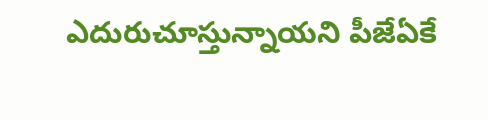ఎదురుచూస్తున్నాయని పీజేఏకే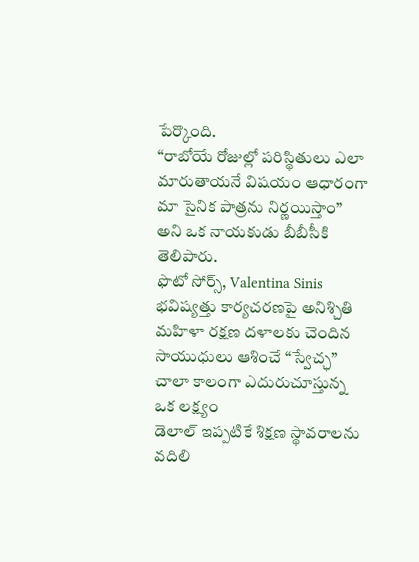పేర్కొంది.
“రాబోయే రోజుల్లో పరిస్థితులు ఎలా మారుతాయనే విషయం ఆధారంగా మా సైనిక పాత్రను నిర్ణయిస్తాం” అని ఒక నాయకుడు బీబీసీకి తెలిపారు.
ఫొటో సోర్స్, Valentina Sinis
భవిష్యత్తు కార్యచరణపై అనిశ్చితి
మహిళా రక్షణ దళాలకు చెందిన సాయుధులు ఆశించే “స్వేచ్ఛ” చాలా కాలంగా ఎదురుచూస్తున్న ఒక లక్ష్యం
డెలాల్ ఇప్పటికే శిక్షణ స్థావరాలను వదిలి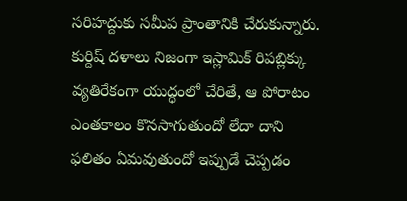సరిహద్దుకు సమీప ప్రాంతానికి చేరుకున్నారు. కుర్దిష్ దళాలు నిజంగా ఇస్లామిక్ రిపబ్లిక్కు వ్యతిరేకంగా యుద్ధంలో చేరితే, ఆ పోరాటం ఎంతకాలం కొనసాగుతుందో లేదా దాని ఫలితం ఏమవుతుందో ఇప్పుడే చెప్పడం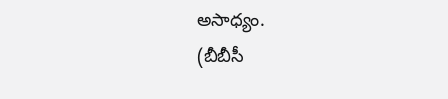అసాధ్యం.
(బీబీసీ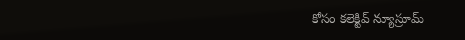కోసం కలెక్టివ్ న్యూస్రూమ్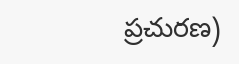ప్రచురణ)